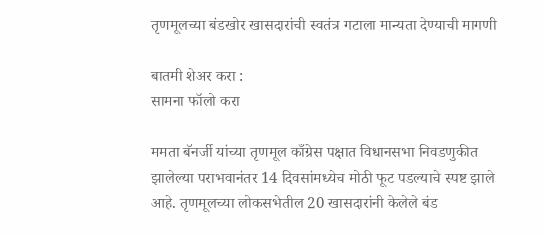तृणमूलच्या बंडखोर खासदारांची स्वतंत्र गटाला मान्यता देण्याची मागणी

बातमी शेअर करा :
सामना फॉलो करा

ममता बॅनर्जी यांच्या तृणमूल काँग्रेस पक्षात विधानसभा निवडणुकीत झालेल्या पराभवानंतर 14 दिवसांमध्येच मोठी फूट पडल्याचे स्पष्ट झाले आहे. तृणमूलच्या लोकसभेतील 20 खासदारांनी केलेले बंड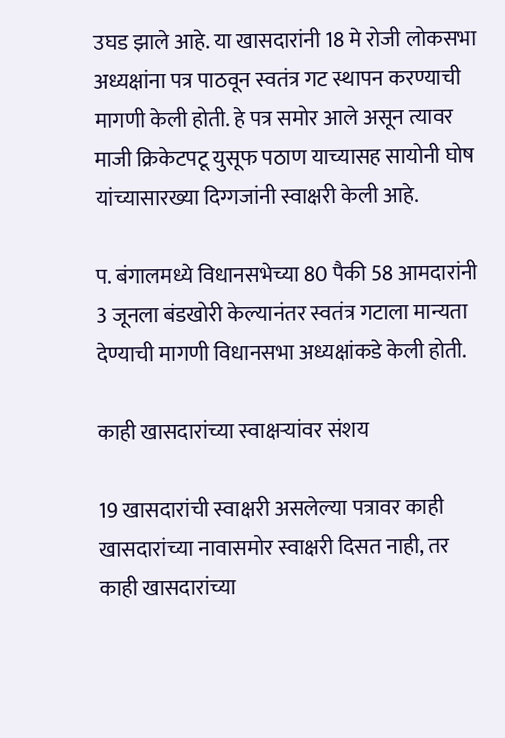उघड झाले आहे. या खासदारांनी 18 मे रोजी लोकसभा अध्यक्षांना पत्र पाठवून स्वतंत्र गट स्थापन करण्याची मागणी केली होती. हे पत्र समोर आले असून त्यावर माजी क्रिकेटपटू युसूफ पठाण याच्यासह सायोनी घोष यांच्यासारख्या दिग्गजांनी स्वाक्षरी केली आहे.

प. बंगालमध्ये विधानसभेच्या 80 पैकी 58 आमदारांनी 3 जूनला बंडखोरी केल्यानंतर स्वतंत्र गटाला मान्यता देण्याची मागणी विधानसभा अध्यक्षांकडे केली होती.

काही खासदारांच्या स्वाक्षऱ्यांवर संशय

19 खासदारांची स्वाक्षरी असलेल्या पत्रावर काही खासदारांच्या नावासमोर स्वाक्षरी दिसत नाही, तर काही खासदारांच्या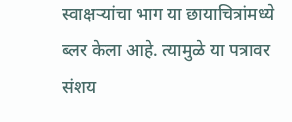स्वाक्षऱ्यांचा भाग या छायाचित्रांमध्ये ब्लर केला आहे. त्यामुळे या पत्रावर संशय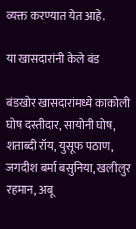व्यक्त करण्यात येत आहे.

या खासदारांनी केले बंड

बंडखोर खासदारांमध्ये काकोली घोष दस्तीदार, सायोनी घोष, शताब्दी रॉय, युसूफ पठाण, जगदीश बर्मा बसुनिया, खलीलुर रहमान, अबू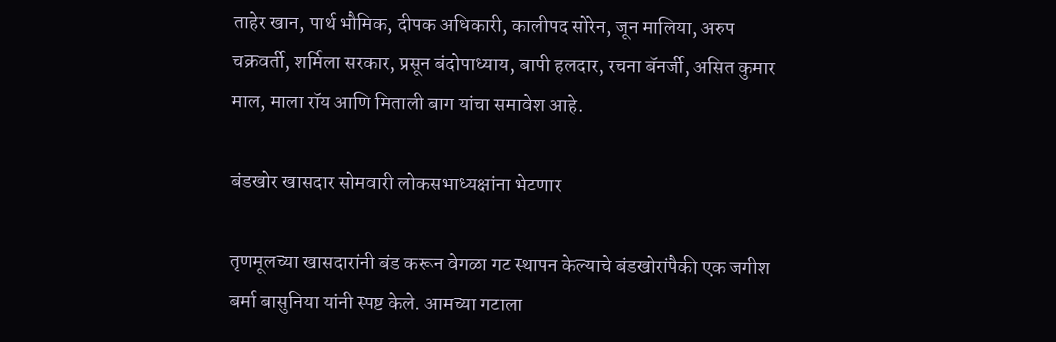ताहेर खान, पार्थ भौमिक, दीपक अधिकारी, कालीपद सोरेन, जून मालिया, अरुप चक्रवर्ती, शर्मिला सरकार, प्रसून बंदोपाध्याय, बापी हलदार, रचना बॅनर्जी, असित कुमार माल, माला रॉय आणि मिताली बाग यांचा समावेश आहे.

बंडखोर खासदार सोमवारी लोकसभाध्यक्षांना भेटणार

तृणमूलच्या खासदारांनी बंड करून वेगळा गट स्थापन केल्याचे बंडखोरांपैकी एक जगीश बर्मा बासुनिया यांनी स्पष्ट केले. आमच्या गटाला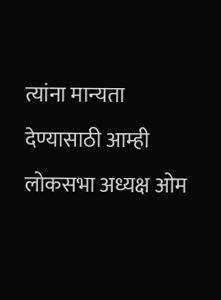त्यांना मान्यता देण्यासाठी आम्ही लोकसभा अध्यक्ष ओम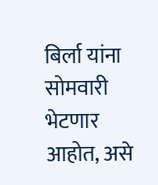बिर्ला यांना सोमवारी भेटणार आहोत, असे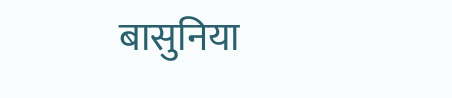बासुनिया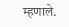म्हणाले.